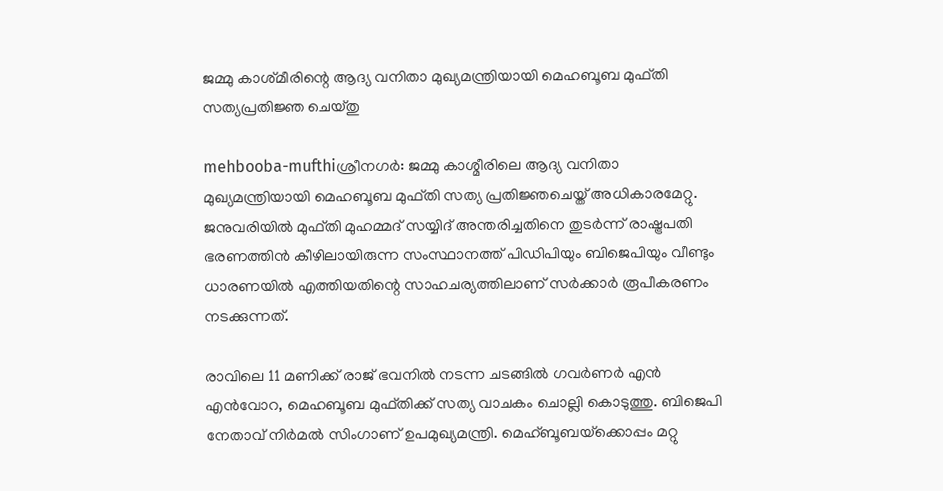ജമ്മു കാശ്‌മീരിന്റെ ആദ്യ വനിതാ മുഖ്യമന്ത്രിയായി മെഹബൂബ മുഫ്‌തി സത്യപ്രതിജ്ഞ ചെയ്‌തു

mehbooba-mufthiശ്രീനഗര്‍: ജമ്മു കാശ്മീരിലെ ആദ്യ വനിതാ മുഖ്യമന്ത്രിയായി മെഹബൂബ മുഫ്തി സത്യ പ്രതിജ്ഞചെയ്ത് അധികാരമേറ്റു. ജനുവരിയില്‍ മുഫ്തി മുഹമ്മദ് സയ്യിദ് അന്തരിച്ചതിനെ തുടര്‍ന്ന് രാഷ്ട്രപതി ഭരണത്തിന്‍ കീഴിലായിരുന്ന സംസ്ഥാനത്ത് പിഡിപിയും ബിജെപിയും വീണ്ടും ധാരണയില്‍ എത്തിയതിന്റെ സാഹചര്യത്തിലാണ് സര്‍ക്കാര്‍ രൂപീകരണം നടക്കുന്നത്.

രാവിലെ 11 മണിക്ക് രാജ് ഭവനില്‍ നടന്ന ചടങ്ങില്‍ ഗവര്‍ണര്‍ എന്‍ എന്‍വോറ, മെഹബൂബ മുഫ്തിക്ക് സത്യ വാചകം ചൊല്ലി കൊടുത്തു. ബിജെപി നേതാവ് നിര്‍മല്‍ സിംഗാണ് ഉപമുഖ്യമന്ത്രി. മെഹ്ബൂബയ്‌ക്കൊപ്പം മറ്റു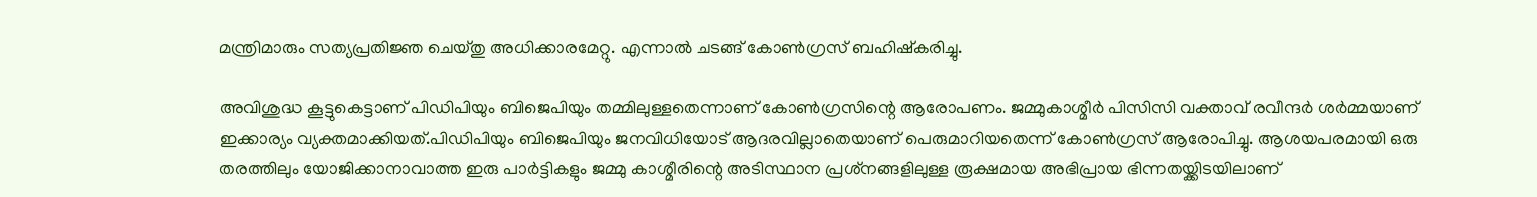മന്ത്രിമാരും സത്യപ്രതിജ്ഞ ചെയ്തു അധിക്കാരമേറ്റു. എന്നാല്‍ ചടങ്ങ് കോണ്‍ഗ്രസ് ബഹിഷ്‌കരിച്ചു.

അവിശുദ്ധ കൂട്ടുകെട്ടാണ് പിഡിപിയും ബിജെപിയും തമ്മിലുള്ളതെന്നാണ് കോണ്‍ഗ്രസിന്റെ ആരോപണം. ജമ്മുകാശ്മീര്‍ പിസിസി വക്താവ് രവീന്ദര്‍ ശര്‍മ്മയാണ് ഇക്കാര്യം വ്യക്തമാക്കിയത്.പിഡിപിയും ബിജെപിയും ജനവിധിയോട് ആദരവില്ലാതെയാണ് പെരുമാറിയതെന്ന് കോണ്‍ഗ്രസ് ആരോപിച്ചു. ആശയപരമായി ഒരു തരത്തിലും യോജിക്കാനാവാത്ത ഇരു പാര്‍ട്ടികളും ജമ്മു കാശ്മീരിന്റെ അടിസ്ഥാന പ്രശ്‌നങ്ങളിലുള്ള രൂക്ഷമായ അഭിപ്രായ ഭിന്നതയ്ക്കിടയിലാണ്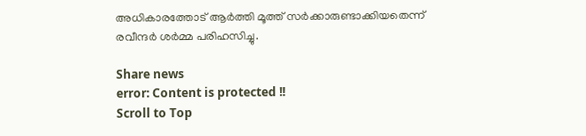അധികാരത്തോട് ആര്‍ത്തി മൂത്ത് സര്‍ക്കാരുണ്ടാക്കിയതെന്ന് രവീന്ദര്‍ ശര്‍മ്മ പരിഹസിച്ചു.

Share news
error: Content is protected !!
Scroll to Top